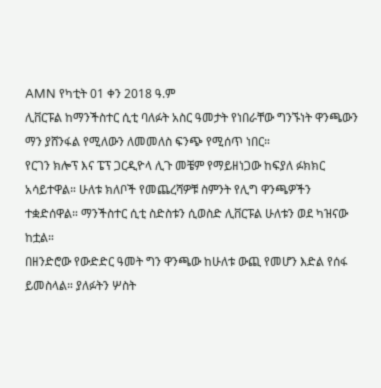AMN የካቲት 01 ቀን 2018 ዓ.ም
ሊቨርፑል ከማንችስተር ሲቲ ባለፉት አስር ዓመታት የነበራቸው ግንኙነት ዋንጫውን ማን ያሸንፋል የሚለውን ለመመለስ ፍንጭ የሚሰጥ ነበር።
የርገን ክሎፕ እና ፔፕ ጋርዲዮላ ሊጉ መቼም የማይዘነጋው ከፍያለ ፉክክር አሳይተዋል። ሁለቱ ክለቦች የመጨረሻዎቹ ስምንት የሊግ ዋንጫዎችን ተቋድሰዋል። ማንችስተር ሲቲ ስድስቱን ሲወስድ ሊቨርፑል ሁለቱን ወደ ካዝናው ከቷል።
በዘንድሮው የውድድር ዓመት ግን ዋንጫው ከሁለቱ ውጪ የመሆን እድል የሰፋ ይመስላል። ያለፉትን ሦስት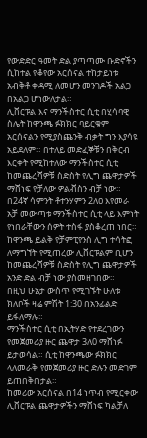የውድድር ዓመት ድል ያጣጣሙ ቡድኖችን ሲከተል የቆየው አርሰናል ተከታይነቱ አብቅቶ ቀዳሚ ለመሆን መንገዶች አልጋ በአልጋ ሆነውለታል።
ሊቨርፑል እና ማንችስተር ሲቲ በሂሳባዊ ስሌት ከዋንጫ ፉክክር ባይርቁም አርሰናልን የሚያስጨንቅ ብቃት ግን እያሳዩ አይደለም። በተለይ መድፈኞቹን በቅርብ እርቀት የሚከተለው ማንችስተር ሲቲ ከመጨረሻዎቹ ስድስት የሊግ ጨዋታዎች ማሸነፍ የቻለው ዎልቭስን ብቻ ነው። በ24ኛ ሳምንት ቶተንሃምን 2ለዐ እየመራ አቻ መውጣቱ ማንችስተር ሲቲ ላይ እምነት የነበራቸውን ሰዎት ተስፋ ያስቆረጠ ነበር።
ከዋንጫ ይልቅ የቻምፒየንስ ሊግ ተሳትፎ ለማግኘት የሚጠረው ሊቨርፑልም ቢሆን ከመጨረሻዎቹ ስድስት የሊግ ጨዋታዎች አንድ ድል ብቻ ነው ያስመዘገበው።
በዚህ ሁኔታ ውስጥ የሚገኙት ሁለቱ ክለቦች ዛሬ ምሽት 1:30 በአንፊልድ ይፋለማሉ።
ማንችስተር ሲቲ በኢትሃድ የተደረገውን የመጀመሪያ ዙር ጨዋታ 3ለ0 ማሸነፉ ይታወሳል። ሲቲ ከዋንጫው ፉክክር ላለመራቅ የመጀመሪያ ዙር ድሉን መድገም ይጠበቅበታል።
ከመሪው አርሰናል በ14 ነጥብ የሚርቀው ሊቨርፑል ጨዋታዎችን ማሸነፍ ካልቻለ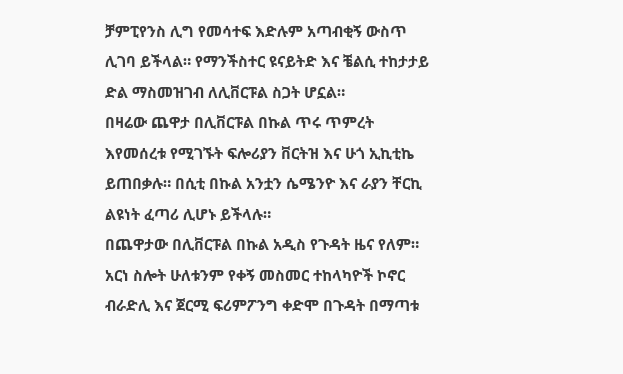ቻምፒየንስ ሊግ የመሳተፍ እድሉም አጣብቂኝ ውስጥ ሊገባ ይችላል። የማንችስተር ዩናይትድ እና ቼልሲ ተከታታይ ድል ማስመዝገብ ለሊቨርፑል ስጋት ሆኗል።
በዛሬው ጨዋታ በሊቨርፑል በኩል ጥሩ ጥምረት እየመሰረቱ የሚገኙት ፍሎሪያን ቨርትዝ እና ሁጎ ኢኪቲኬ ይጠበቃሉ። በሲቲ በኩል አንቷን ሴሜንዮ እና ራያን ቸርኪ ልዩነት ፈጣሪ ሊሆኑ ይችላሉ።
በጨዋታው በሊቨርፑል በኩል አዲስ የጉዳት ዜና የለም። አርነ ስሎት ሁለቱንም የቀኝ መስመር ተከላካዮች ኮኖር ብራድሊ እና ጀርሚ ፍሪምፖንግ ቀድሞ በጉዳት በማጣቱ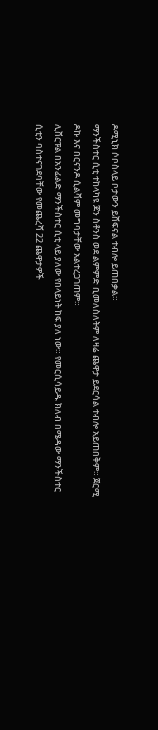ዶሚኒክ ሶቦስላይ ቦታውን ይሸፍናል ተብሎ ይጠበቃል።
ማንችስተር ሲቲ ተከላካዩ ጆን ስቶንስ ወደ ልምምድ ቢመለስለትም ለዛሬ ጨዋታ ይደርሳል ተብሎ አይጠበቅም። ጀርሚ ዶኩ እና በርናንዶ ሲልቫም መግባታቸው አልተረጋገጠም።
ሊቨርፑል በአንፊልድ ማንችስተር ሲቲ ላይ ያለው የበላይነት ከፍ ያለ ነው። የመርሲሳይዱ ክለብ በሜዳው ማንችስተር ሲቲን ባስተናገደባቸው የመጨረሻ 22 ጨዋታዎች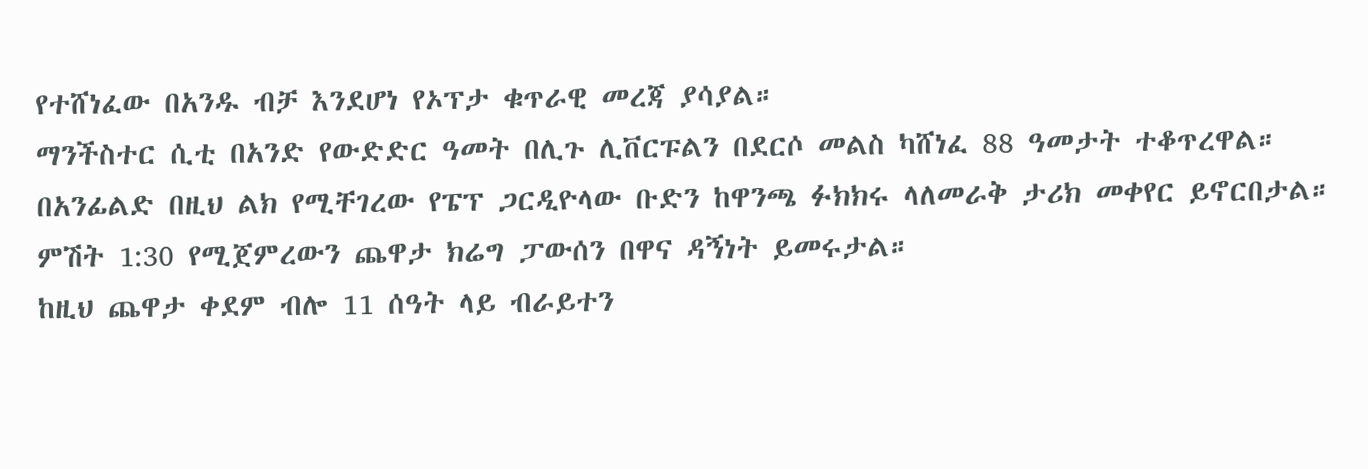የተሸነፈው በአንዱ ብቻ እንደሆነ የኦፕታ ቁጥራዊ መረጃ ያሳያል።
ማንችስተር ሲቲ በአንድ የውድድር ዓመት በሊጉ ሊቨርፑልን በደርሶ መልስ ካሸነፈ 88 ዓመታት ተቆጥረዋል። በአንፊልድ በዚህ ልክ የሚቸገረው የፔፕ ጋርዲዮላው ቡድን ከዋንጫ ፉክክሩ ላለመራቅ ታሪክ መቀየር ይኖርበታል።
ምሽት 1:30 የሚጀምረውን ጨዋታ ክሬግ ፓውሰን በዋና ዳኝነት ይመሩታል።
ከዚህ ጨዋታ ቀደም ብሎ 11 ሰዓት ላይ ብራይተን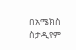በአሜክስ ስታዲየም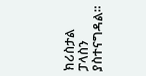ክሪስታል ፓላስን ያስተናግዳል።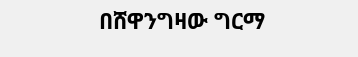በሸዋንግዛው ግርማ